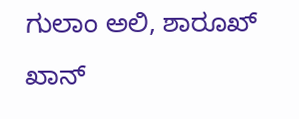ಗುಲಾಂ ಅಲಿ, ಶಾರೂಖ್ ಖಾನ್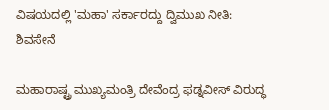ವಿಷಯದಲ್ಲಿ 'ಮಹಾ' ಸರ್ಕಾರದ್ದು ದ್ವಿಮುಖ ನೀತಿ: ಶಿವಸೇನೆ

ಮಹಾರಾಷ್ಟ್ರ ಮುಖ್ಯಮಂತ್ರಿ ದೇವೆಂದ್ರ ಫಡ್ನವೀಸ್ ವಿರುದ್ಧ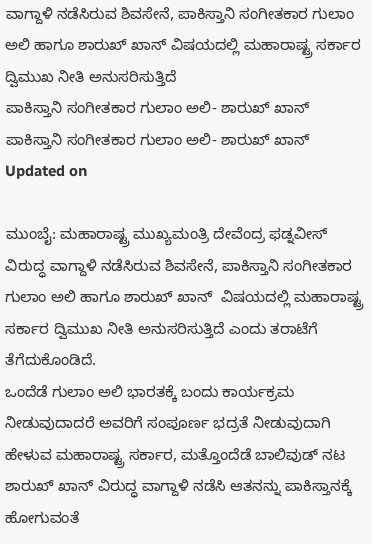ವಾಗ್ದಾಳಿ ನಡೆಸಿರುವ ಶಿವಸೇನೆ, ಪಾಕಿಸ್ತಾನಿ ಸಂಗೀತಕಾರ ಗುಲಾಂ ಅಲಿ ಹಾಗೂ ಶಾರುಖ್ ಖಾನ್ ವಿಷಯದಲ್ಲಿ ಮಹಾರಾಷ್ಟ್ರ ಸರ್ಕಾರ ದ್ವಿಮುಖ ನೀತಿ ಅನುಸರಿಸುತ್ತಿದೆ
ಪಾಕಿಸ್ತಾನಿ ಸಂಗೀತಕಾರ ಗುಲಾಂ ಅಲಿ- ಶಾರುಖ್ ಖಾನ್
ಪಾಕಿಸ್ತಾನಿ ಸಂಗೀತಕಾರ ಗುಲಾಂ ಅಲಿ- ಶಾರುಖ್ ಖಾನ್
Updated on

ಮುಂಬೈ: ಮಹಾರಾಷ್ಟ್ರ ಮುಖ್ಯಮಂತ್ರಿ ದೇವೆಂದ್ರ ಫಡ್ನವೀಸ್ ವಿರುದ್ಧ ವಾಗ್ದಾಳಿ ನಡೆಸಿರುವ ಶಿವಸೇನೆ, ಪಾಕಿಸ್ತಾನಿ ಸಂಗೀತಕಾರ ಗುಲಾಂ ಅಲಿ ಹಾಗೂ ಶಾರುಖ್ ಖಾನ್  ವಿಷಯದಲ್ಲಿ ಮಹಾರಾಷ್ಟ್ರ ಸರ್ಕಾರ ದ್ವಿಮುಖ ನೀತಿ ಅನುಸರಿಸುತ್ತಿದೆ ಎಂದು ತರಾಟೆಗೆ ತೆಗೆದುಕೊಂಡಿದೆ.
ಒಂದೆಡೆ ಗುಲಾಂ ಅಲಿ ಭಾರತಕ್ಕೆ ಬಂದು ಕಾರ್ಯಕ್ರಮ ನೀಡುವುದಾದರೆ ಅವರಿಗೆ ಸಂಪೂರ್ಣ ಭದ್ರತೆ ನೀಡುವುದಾಗಿ  ಹೇಳುವ ಮಹಾರಾಷ್ಟ್ರ ಸರ್ಕಾರ, ಮತ್ತೊಂದೆಡೆ ಬಾಲಿವುಡ್ ನಟ ಶಾರುಖ್ ಖಾನ್ ವಿರುದ್ಧ ವಾಗ್ದಾಳಿ ನಡೆಸಿ ಆತನನ್ನು ಪಾಕಿಸ್ತಾನಕ್ಕೆ ಹೋಗುವಂತೆ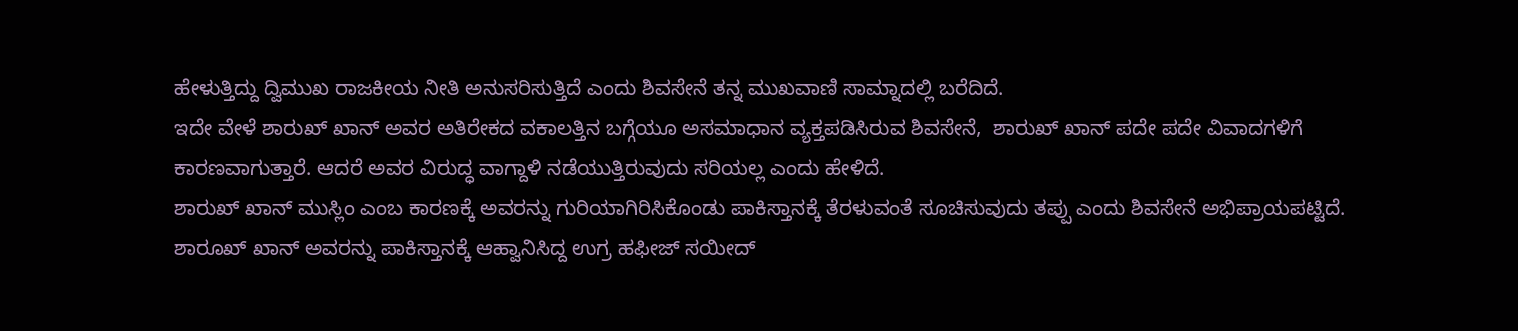ಹೇಳುತ್ತಿದ್ದು ದ್ವಿಮುಖ ರಾಜಕೀಯ ನೀತಿ ಅನುಸರಿಸುತ್ತಿದೆ ಎಂದು ಶಿವಸೇನೆ ತನ್ನ ಮುಖವಾಣಿ ಸಾಮ್ನಾದಲ್ಲಿ ಬರೆದಿದೆ.
ಇದೇ ವೇಳೆ ಶಾರುಖ್ ಖಾನ್ ಅವರ ಅತಿರೇಕದ ವಕಾಲತ್ತಿನ ಬಗ್ಗೆಯೂ ಅಸಮಾಧಾನ ವ್ಯಕ್ತಪಡಿಸಿರುವ ಶಿವಸೇನೆ,  ಶಾರುಖ್ ಖಾನ್ ಪದೇ ಪದೇ ವಿವಾದಗಳಿಗೆ ಕಾರಣವಾಗುತ್ತಾರೆ. ಆದರೆ ಅವರ ವಿರುದ್ಧ ವಾಗ್ದಾಳಿ ನಡೆಯುತ್ತಿರುವುದು ಸರಿಯಲ್ಲ ಎಂದು ಹೇಳಿದೆ.
ಶಾರುಖ್ ಖಾನ್ ಮುಸ್ಲಿಂ ಎಂಬ ಕಾರಣಕ್ಕೆ ಅವರನ್ನು ಗುರಿಯಾಗಿರಿಸಿಕೊಂಡು ಪಾಕಿಸ್ತಾನಕ್ಕೆ ತೆರಳುವಂತೆ ಸೂಚಿಸುವುದು ತಪ್ಪು ಎಂದು ಶಿವಸೇನೆ ಅಭಿಪ್ರಾಯಪಟ್ಟಿದೆ.  ಶಾರೂಖ್ ಖಾನ್ ಅವರನ್ನು ಪಾಕಿಸ್ತಾನಕ್ಕೆ ಆಹ್ವಾನಿಸಿದ್ದ ಉಗ್ರ ಹಫೀಜ್ ಸಯೀದ್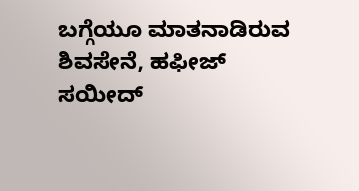ಬಗ್ಗೆಯೂ ಮಾತನಾಡಿರುವ ಶಿವಸೇನೆ, ಹಫೀಜ್ ಸಯೀದ್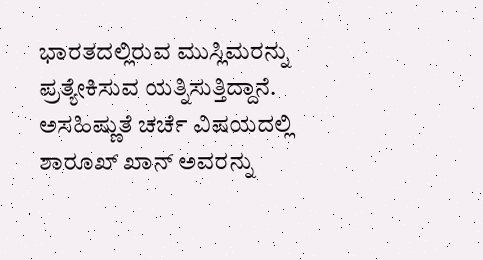ಭಾರತದಲ್ಲಿರುವ ಮುಸ್ಲಿಮರನ್ನು ಪ್ರತ್ಯೇಕಿಸುವ ಯತ್ನಿಸುತ್ತಿದ್ದಾನೆ. ಅಸಹಿಷ್ಣುತೆ ಚರ್ಚೆ ವಿಷಯದಲ್ಲಿ ಶಾರೂಖ್ ಖಾನ್ ಅವರನ್ನು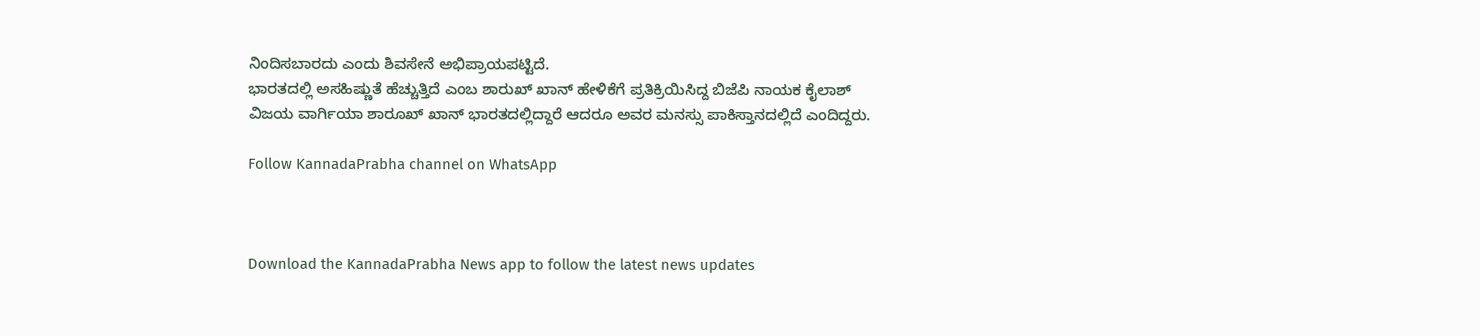ನಿಂದಿಸಬಾರದು ಎಂದು ಶಿವಸೇನೆ ಅಭಿಪ್ರಾಯಪಟ್ಟಿದೆ.
ಭಾರತದಲ್ಲಿ ಅಸಹಿಷ್ಣುತೆ ಹೆಚ್ಚುತ್ತಿದೆ ಎಂಬ ಶಾರುಖ್ ಖಾನ್ ಹೇಳಿಕೆಗೆ ಪ್ರತಿಕ್ರಿಯಿಸಿದ್ದ ಬಿಜೆಪಿ ನಾಯಕ ಕೈಲಾಶ್ ವಿಜಯ ವಾರ್ಗಿಯಾ ಶಾರೂಖ್ ಖಾನ್ ಭಾರತದಲ್ಲಿದ್ದಾರೆ ಆದರೂ ಅವರ ಮನಸ್ಸು ಪಾಕಿಸ್ತಾನದಲ್ಲಿದೆ ಎಂದಿದ್ದರು.

Follow KannadaPrabha channel on WhatsApp



Download the KannadaPrabha News app to follow the latest news updates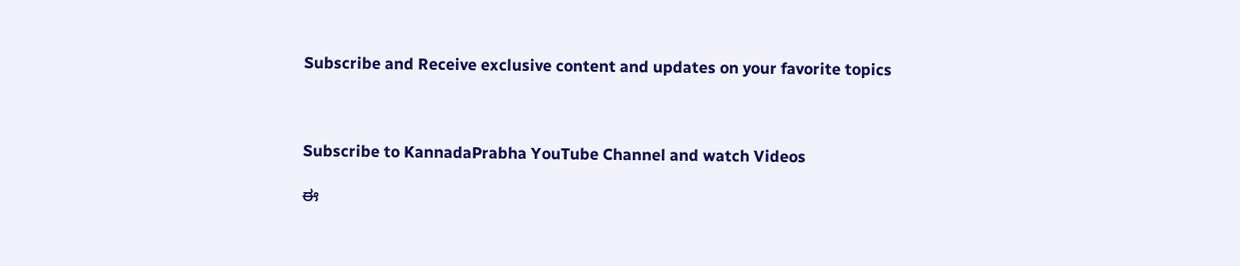Subscribe and Receive exclusive content and updates on your favorite topics



Subscribe to KannadaPrabha YouTube Channel and watch Videos

ಈ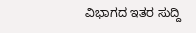ವಿಭಾಗದ ಇತರ ಸುದ್ದಿ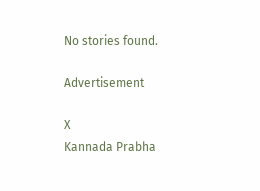No stories found.

Advertisement

X
Kannada Prabha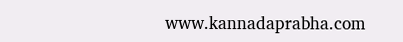www.kannadaprabha.com